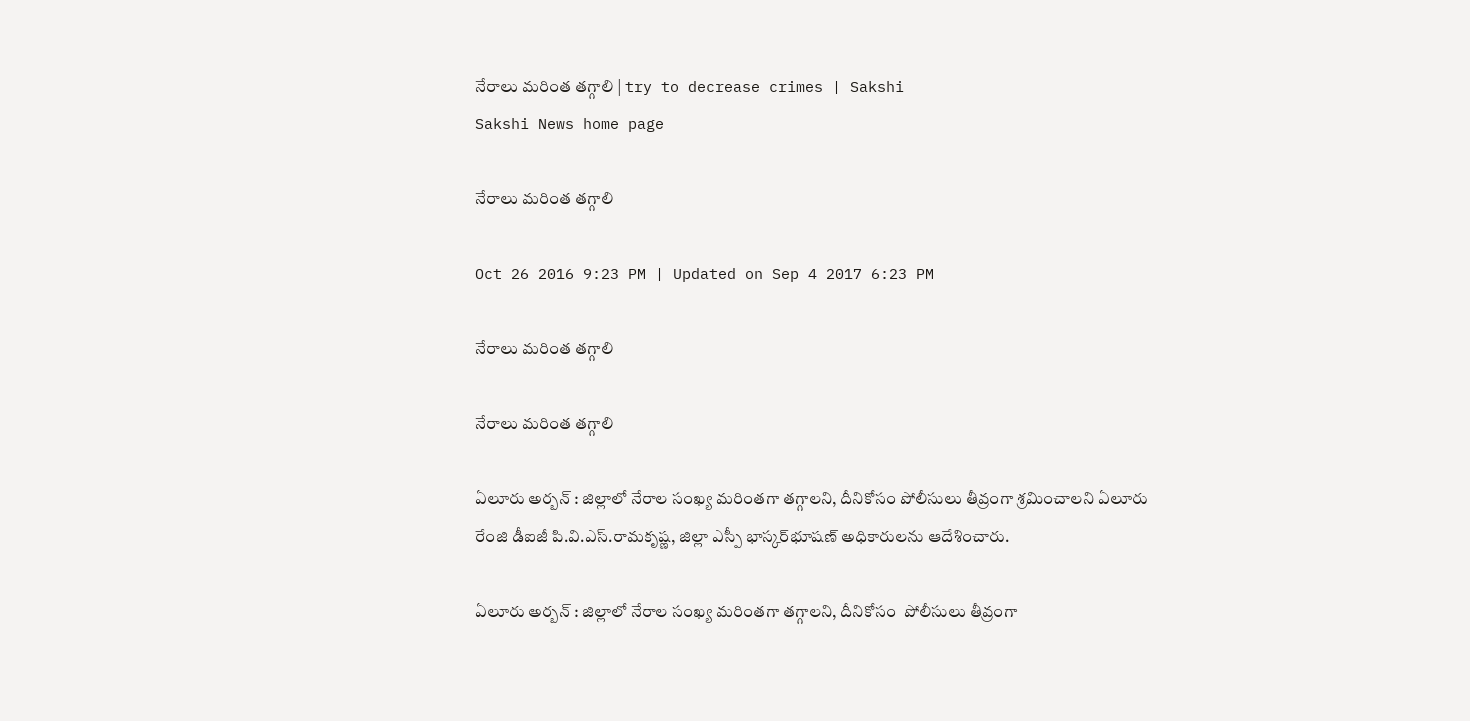నేరాలు మరింత తగ్గాలి | try to decrease crimes | Sakshi
Sakshi News home page

నేరాలు మరింత తగ్గాలి

Oct 26 2016 9:23 PM | Updated on Sep 4 2017 6:23 PM

నేరాలు మరింత తగ్గాలి

నేరాలు మరింత తగ్గాలి

ఏలూరు అర్బన్‌ : జిల్లాలో నేరాల సంఖ్య మరింతగా తగ్గాలని, దీనికోసం పోలీసులు తీవ్రంగా శ్రమించాలని ఏలూరు రేంజి డీఐజీ పి.వి.ఎస్‌.రామకృష్ణ, జిల్లా ఎస్పీ భాస్కర్‌భూషణ్‌ అధికారులను ఆదేశించారు.

ఏలూరు అర్బన్‌ : జిల్లాలో నేరాల సంఖ్య మరింతగా తగ్గాలని, దీనికోసం  పోలీసులు తీవ్రంగా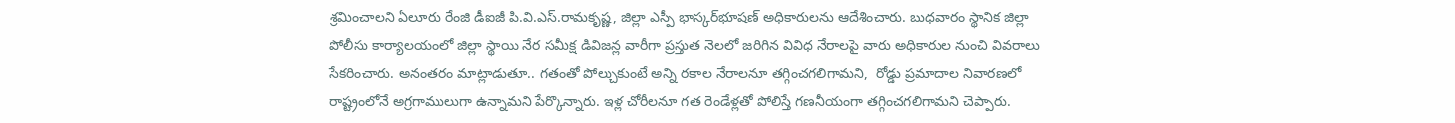శ్రమించాలని ఏలూరు రేంజి డీఐజీ పి.వి.ఎస్‌.రామకృష్ణ, జిల్లా ఎస్పీ భాస్కర్‌భూషణ్‌ అధికారులను ఆదేశించారు. బుధవారం స్థానిక జిల్లా పోలీసు కార్యాలయంలో జిల్లా స్థాయి నేర సమీక్ష డివిజన్ల వారీగా ప్రస్తుత నెలలో జరిగిన వివిధ నేరాలపై వారు అధికారుల నుంచి వివరాలు సేకరించారు. అనంతరం మాట్లాడుతూ.. గతంతో పోల్చుకుంటే అన్ని రకాల నేరాలనూ తగ్గించగలిగామని,  రోడ్డు ప్రమాదాల నివారణలో రాష్ట్రంలోనే అగ్రగాములుగా ఉన్నామని పేర్కొన్నారు. ఇళ్ల చోరీలనూ గత రెండేళ్లతో పోలిస్తే గణనీయంగా తగ్గించగలిగామని చెప్పారు.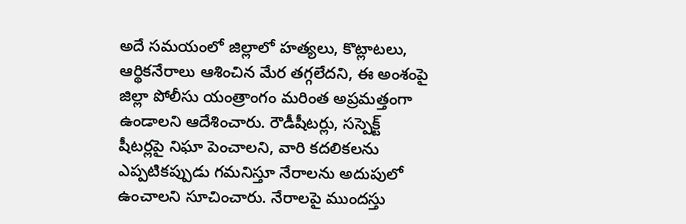అదే సమయంలో జిల్లాలో హత్యలు, కొట్లాటలు, ఆర్థికనేరాలు ఆశించిన మేర తగ్గలేదని, ఈ అంశంపై జిల్లా పోలీసు యంత్రాంగం మరింత అప్రమత్తంగా ఉండాలని ఆదేశించారు. రౌడీషీటర్లు, సస్పెక్ట్‌ షీటర్లపై నిఘా పెంచాలని, వారి కదలికలను ఎప్పటికప్పుడు గమనిస్తూ నేరాలను అదుపులో ఉంచాలని సూచించారు. నేరాలపై ముందస్తు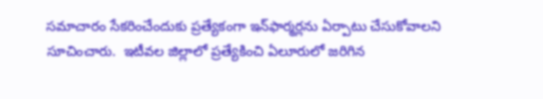సమాచారం సేకరించేందుకు ప్రత్యేకంగా ఇన్‌ఫార్మర్లను ఏర్పాటు చేసుకోవాలని సూచించారు.  ఇటీవల జిల్లాలో ప్రత్యేకించి ఏలూరులో జరిగిన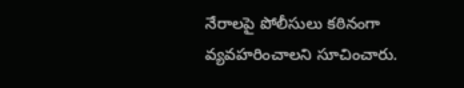నేరాలపై పోలీసులు కఠినంగా వ్యవహరించాలని సూచించారు.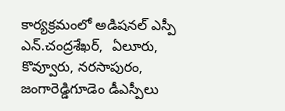కార్యక్రమంలో అడిషనల్‌ ఎస్పీ ఎన్‌.చంద్రశేఖర్,  ఏలూరు, కొవ్వూరు, నరసాపురం, జంగారెడ్డిగూడెం డీఎస్పీలు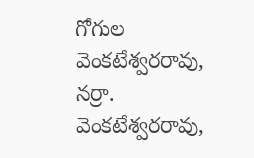గోగుల వెంకటేశ్వరరావు, నర్రా. వెంకటేశ్వరరావు,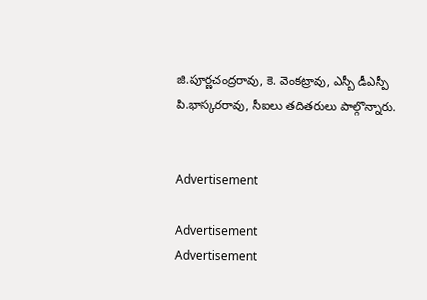జి.పూర్ణచంద్రరావు, కె. వెంకట్రావు, ఎస్బీ డీఎస్పీ పి.భాస్కరరావు, సీఐలు తదితరులు పాల్గొన్నారు.


Advertisement

Advertisement
Advertisement